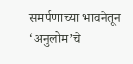समर्पणाच्या भावनेतून ‘अनुलोम’चे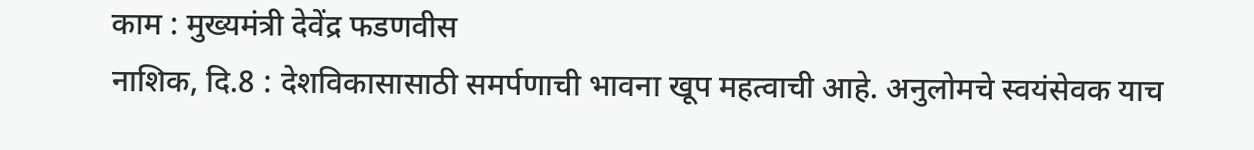काम : मुख्यमंत्री देवेंद्र फडणवीस
नाशिक, दि.8 : देशविकासासाठी समर्पणाची भावना खूप महत्वाची आहे. अनुलोमचे स्वयंसेवक याच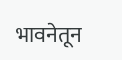भावनेतून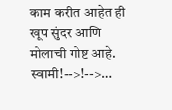काम करीत आहेत ही खूप सुंदर आणि मोलाची गोष्ट आहे. स्वामी!-->!-->…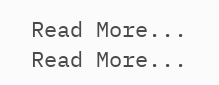Read More...
Read More...